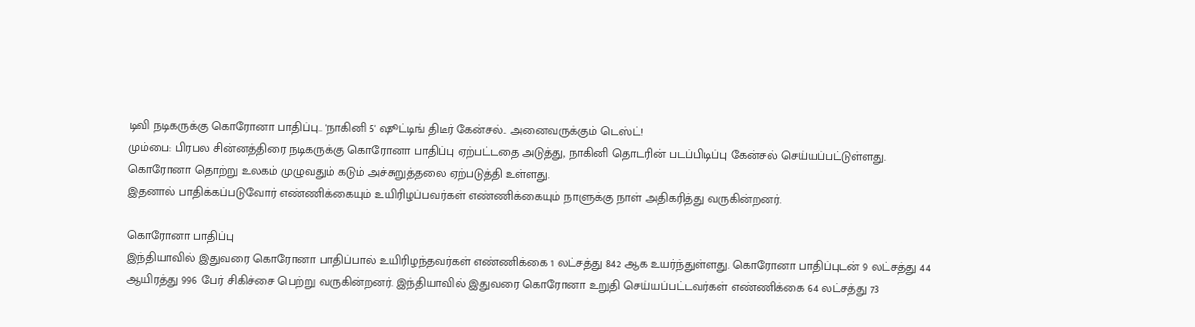டிவி நடிகருக்கு கொரோனா பாதிப்பு.. 'நாகினி 5' ஷூட்டிங் திடீர் கேன்சல்.. அனைவருக்கும் டெஸ்ட்!
மும்பை: பிரபல சின்னத்திரை நடிகருக்கு கொரோனா பாதிப்பு ஏற்பட்டதை அடுத்து, நாகினி தொடரின் படப்பிடிப்பு கேன்சல் செய்யப்பட்டுள்ளது.
கொரோனா தொற்று உலகம் முழுவதும் கடும் அச்சுறுத்தலை ஏற்படுத்தி உள்ளது.
இதனால் பாதிக்கப்படுவோர் எண்ணிக்கையும் உயிரிழப்பவர்கள் எண்ணிக்கையும் நாளுக்கு நாள் அதிகரித்து வருகின்றனர்.

கொரோனா பாதிப்பு
இந்தியாவில் இதுவரை கொரோனா பாதிப்பால் உயிரிழந்தவர்கள் எண்ணிக்கை 1 லட்சத்து 842 ஆக உயர்ந்துள்ளது. கொரோனா பாதிப்புடன் 9 லட்சத்து 44 ஆயிரத்து 996 பேர் சிகிச்சை பெற்று வருகின்றனர். இந்தியாவில் இதுவரை கொரோனா உறுதி செய்யப்பட்டவர்கள் எண்ணிக்கை 64 லட்சத்து 73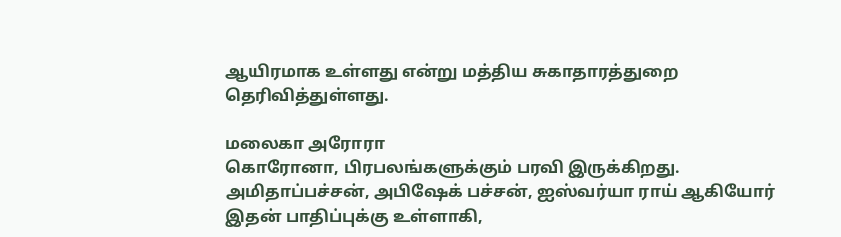ஆயிரமாக உள்ளது என்று மத்திய சுகாதாரத்துறை தெரிவித்துள்ளது.

மலைகா அரோரா
கொரோனா, பிரபலங்களுக்கும் பரவி இருக்கிறது. அமிதாப்பச்சன், அபிஷேக் பச்சன், ஐஸ்வர்யா ராய் ஆகியோர் இதன் பாதிப்புக்கு உள்ளாகி,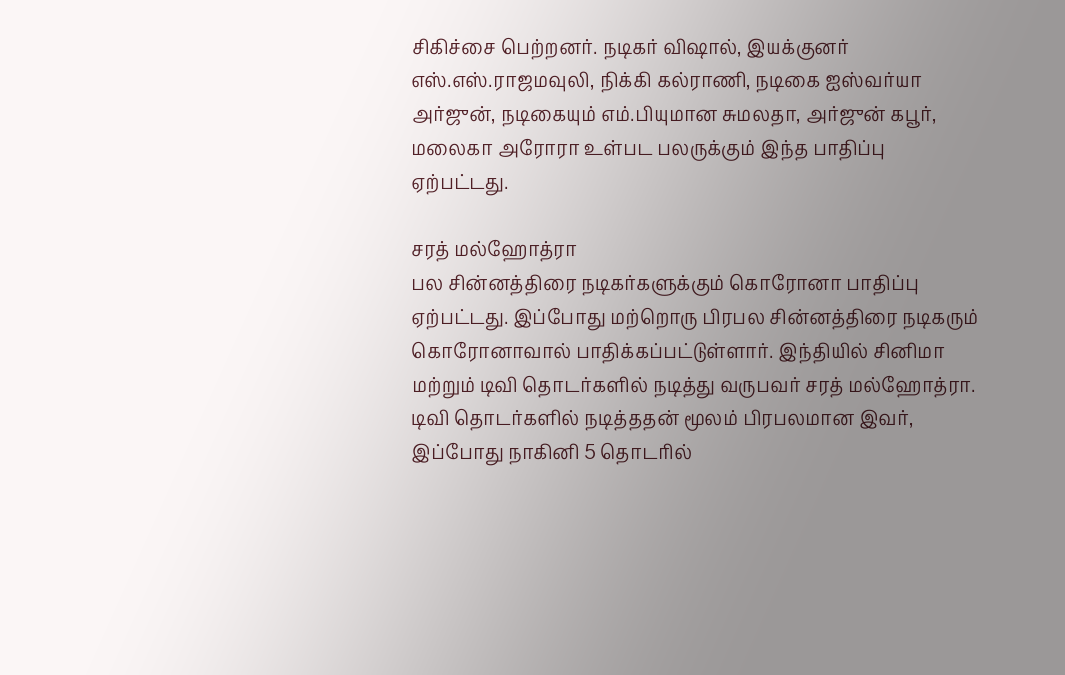சிகிச்சை பெற்றனர். நடிகர் விஷால், இயக்குனர் எஸ்.எஸ்.ராஜமவுலி, நிக்கி கல்ராணி, நடிகை ஐஸ்வர்யா அர்ஜுன், நடிகையும் எம்.பியுமான சுமலதா, அர்ஜுன் கபூர், மலைகா அரோரா உள்பட பலருக்கும் இந்த பாதிப்பு ஏற்பட்டது.

சரத் மல்ஹோத்ரா
பல சின்னத்திரை நடிகர்களுக்கும் கொரோனா பாதிப்பு ஏற்பட்டது. இப்போது மற்றொரு பிரபல சின்னத்திரை நடிகரும் கொரோனாவால் பாதிக்கப்பட்டுள்ளார். இந்தியில் சினிமா மற்றும் டிவி தொடர்களில் நடித்து வருபவர் சரத் மல்ஹோத்ரா. டிவி தொடர்களில் நடித்ததன் மூலம் பிரபலமான இவர், இப்போது நாகினி 5 தொடரில்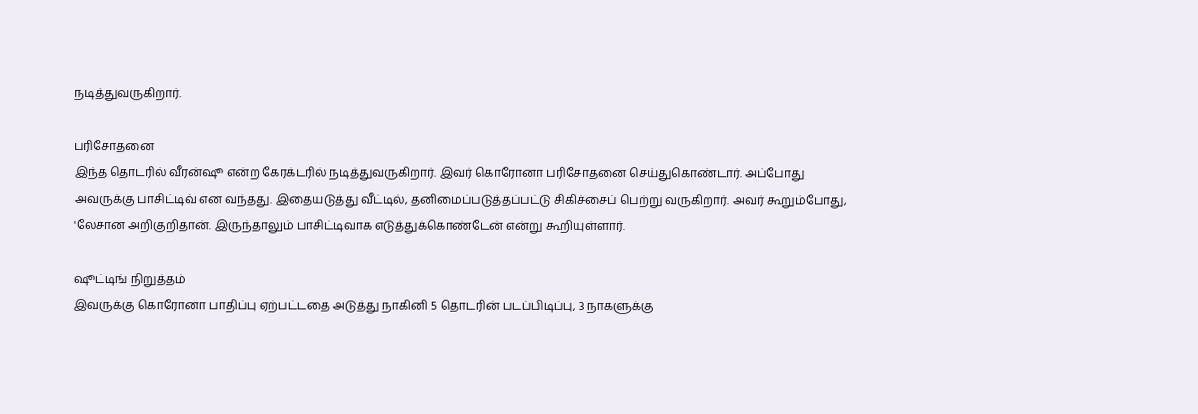நடித்துவருகிறார்.

பரிசோதனை
இந்த தொடரில் வீரன்ஷூ என்ற கேரக்டரில் நடித்துவருகிறார். இவர் கொரோனா பரிசோதனை செய்துகொண்டார். அப்போது அவருக்கு பாசிட்டிவ் என வந்தது. இதையடுத்து வீட்டில், தனிமைப்படுத்தப்பட்டு சிகிச்சைப் பெற்று வருகிறார். அவர் கூறும்போது, 'லேசான அறிகுறிதான். இருந்தாலும் பாசிட்டிவாக எடுத்துக்கொண்டேன் என்று கூறியுள்ளார்.

ஷூட்டிங் நிறுத்தம்
இவருக்கு கொரோனா பாதிப்பு ஏற்பட்டதை அடுத்து நாகினி 5 தொடரின் படப்பிடிப்பு, 3 நாகளுக்கு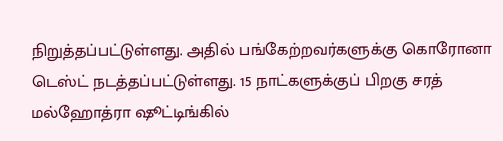நிறுத்தப்பட்டுள்ளது. அதில் பங்கேற்றவர்களுக்கு கொரோனா டெஸ்ட் நடத்தப்பட்டுள்ளது. 15 நாட்களுக்குப் பிறகு சரத் மல்ஹோத்ரா ஷூட்டிங்கில்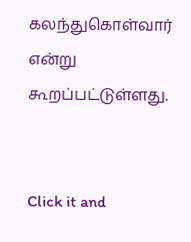கலந்துகொள்வார் என்று கூறப்பட்டுள்ளது.


Click it and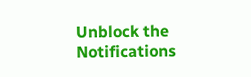Unblock the Notifications